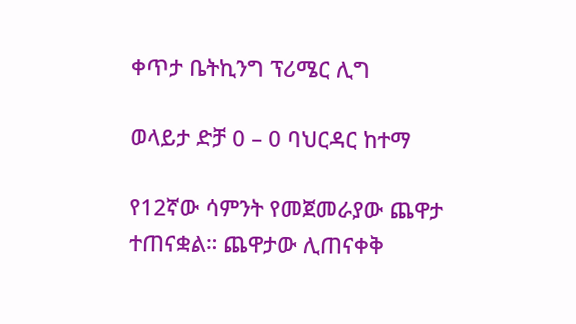ቀጥታ ቤትኪንግ ፕሪሜር ሊግ

ወላይታ ድቻ 0 – 0 ባህርዳር ከተማ

የ12ኛው ሳምንት የመጀመራያው ጨዋታ ተጠናቋል። ጨዋታው ሊጠናቀቅ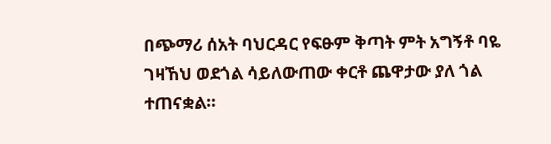በጭማሪ ሰአት ባህርዳር የፍፁም ቅጣት ምት አግኝቶ ባዬ ገዛኸህ ወደጎል ሳይለውጠው ቀርቶ ጨዋታው ያለ ጎል ተጠናቋል።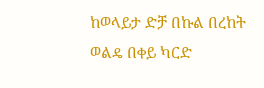ከወላይታ ድቻ በኩል በረከት ወልዴ በቀይ ካርድ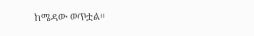ከሜዳው ወጥቷል።